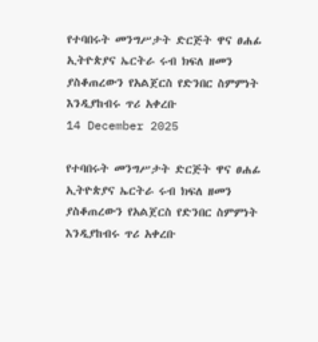የተባበሩት መንግሥታት ድርጅት ዋና ፀሐፊ ኢትዮጵያና ኤርትራ ሩብ ክፍለ ዘመን ያስቆጠረውን የአልጀርስ የድንበር ስምምነት እንዲያከብሩ ጥሪ አቀረቡ
14 December 2025

የተባበሩት መንግሥታት ድርጅት ዋና ፀሐፊ ኢትዮጵያና ኤርትራ ሩብ ክፍለ ዘመን ያስቆጠረውን የአልጀርስ የድንበር ስምምነት እንዲያከብሩ ጥሪ አቀረቡ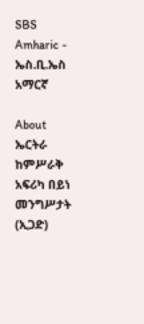SBS Amharic - ኤስ.ቢ.ኤስ አማርኛ

About
ኤርትራ ከምሥራቅ አፍሪካ በይነ መንግሥታት (ኢጋድ)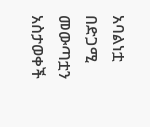አባልነቷ በድጋሚ መውጣቷን አስታወቀች